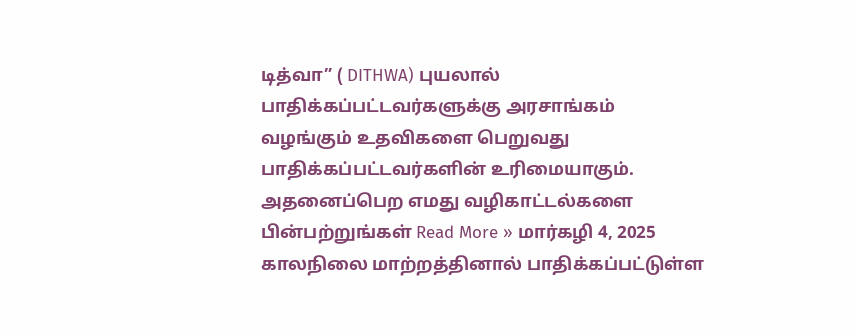டித்வா” ( DITHWA) புயலால் பாதிக்கப்பட்டவர்களுக்கு அரசாங்கம் வழங்கும் உதவிகளை பெறுவது பாதிக்கப்பட்டவர்களின் உரிமையாகும். அதனைப்பெற எமது வழிகாட்டல்களை பின்பற்றுங்கள் Read More » மார்கழி 4, 2025
காலநிலை மாற்றத்தினால் பாதிக்கப்பட்டுள்ள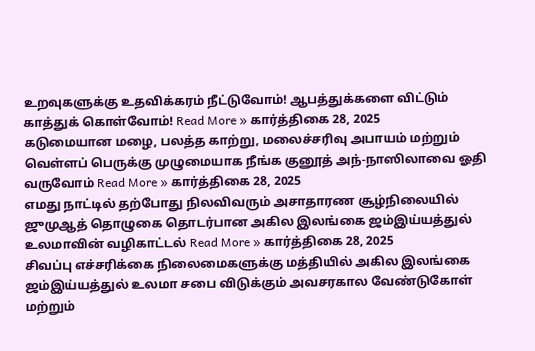உறவுகளுக்கு உதவிக்கரம் நீட்டுவோம்! ஆபத்துக்களை விட்டும் காத்துக் கொள்வோம்! Read More » கார்த்திகை 28, 2025
கடுமையான மழை, பலத்த காற்று, மலைச்சரிவு அபாயம் மற்றும் வெள்ளப் பெருக்கு முழுமையாக நீங்க குனூத் அந்-நாஸிலாவை ஓதி வருவோம் Read More » கார்த்திகை 28, 2025
எமது நாட்டில் தற்போது நிலவிவரும் அசாதாரண சூழ்நிலையில் ஜுமுஆத் தொழுகை தொடர்பான அகில இலங்கை ஜம்இய்யத்துல் உலமாவின் வழிகாட்டல் Read More » கார்த்திகை 28, 2025
சிவப்பு எச்சரிக்கை நிலைமைகளுக்கு மத்தியில் அகில இலங்கை ஜம்இய்யத்துல் உலமா சபை விடுக்கும் அவசரகால வேண்டுகோள் மற்றும்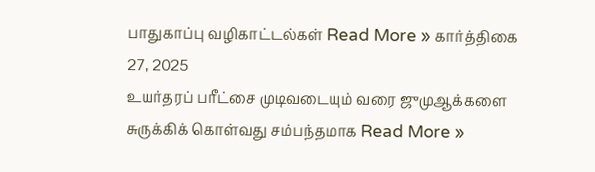பாதுகாப்பு வழிகாட்டல்கள் Read More » கார்த்திகை 27, 2025
உயர்தரப் பரீட்சை முடிவடையும் வரை ஜுமுஆக்களை சுருக்கிக் கொள்வது சம்பந்தமாக Read More »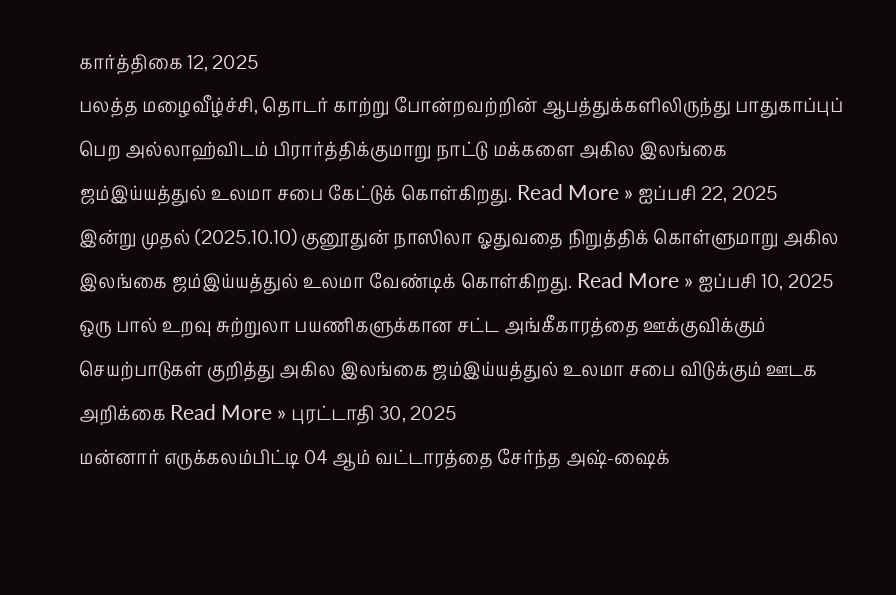கார்த்திகை 12, 2025
பலத்த மழைவீழ்ச்சி, தொடர் காற்று போன்றவற்றின் ஆபத்துக்களிலிருந்து பாதுகாப்புப் பெற அல்லாஹ்விடம் பிரார்த்திக்குமாறு நாட்டு மக்களை அகில இலங்கை ஜம்இய்யத்துல் உலமா சபை கேட்டுக் கொள்கிறது. Read More » ஐப்பசி 22, 2025
இன்று முதல் (2025.10.10) குனூதுன் நாஸிலா ஓதுவதை நிறுத்திக் கொள்ளுமாறு அகில இலங்கை ஜம்இய்யத்துல் உலமா வேண்டிக் கொள்கிறது. Read More » ஐப்பசி 10, 2025
ஒரு பால் உறவு சுற்றுலா பயணிகளுக்கான சட்ட அங்கீகாரத்தை ஊக்குவிக்கும் செயற்பாடுகள் குறித்து அகில இலங்கை ஜம்இய்யத்துல் உலமா சபை விடுக்கும் ஊடக அறிக்கை Read More » புரட்டாதி 30, 2025
மன்னார் எருக்கலம்பிட்டி 04 ஆம் வட்டாரத்தை சேர்ந்த அஷ்-ஷைக்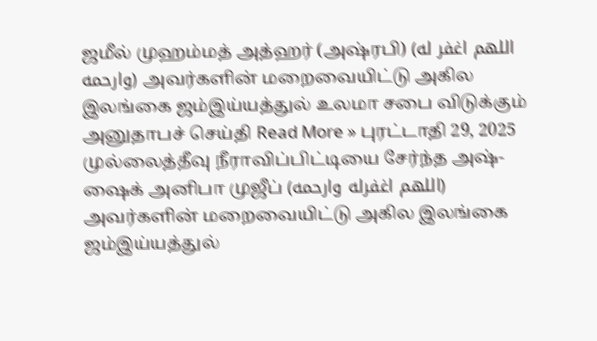ஜமீல் முஹம்மத் அத்ஹர் (அஷ்ரபி) (اللهم اغفر له وارحمه) அவர்களின் மறைவையிட்டு அகில இலங்கை ஜம்இய்யத்துல் உலமா சபை விடுக்கும் அனுதாபச் செய்தி Read More » புரட்டாதி 29, 2025
முல்லைத்தீவு நீராவிப்பிட்டியை சேர்ந்த அஷ்-ஷைக் அனிபா முஜீப் (اللهم اغفرله وارحمه) அவர்களின் மறைவையிட்டு அகில இலங்கை ஜம்இய்யத்துல்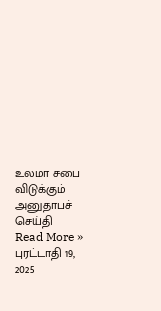உலமா சபை விடுக்கும் அனுதாபச் செய்தி Read More » புரட்டாதி 19, 2025